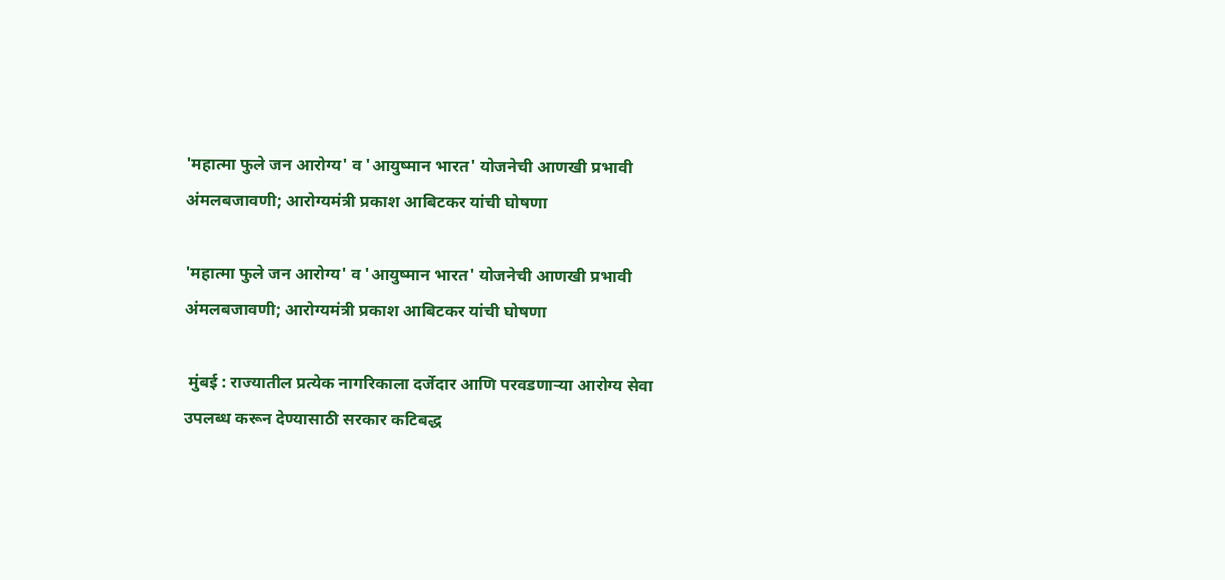'महात्मा फुले जन आरोग्य' व 'आयुष्मान भारत' योजनेची आणखी प्रभावी अंमलबजावणी; आरोग्यमंत्री प्रकाश आबिटकर यांची घोषणा

'महात्मा फुले जन आरोग्य' व 'आयुष्मान भारत' योजनेची आणखी प्रभावी अंमलबजावणी; आरोग्यमंत्री प्रकाश आबिटकर यांची घोषणा

 मुंबई : राज्यातील प्रत्येक नागरिकाला दर्जेदार आणि परवडणाऱ्या आरोग्य सेवा उपलब्ध करून देण्यासाठी सरकार कटिबद्ध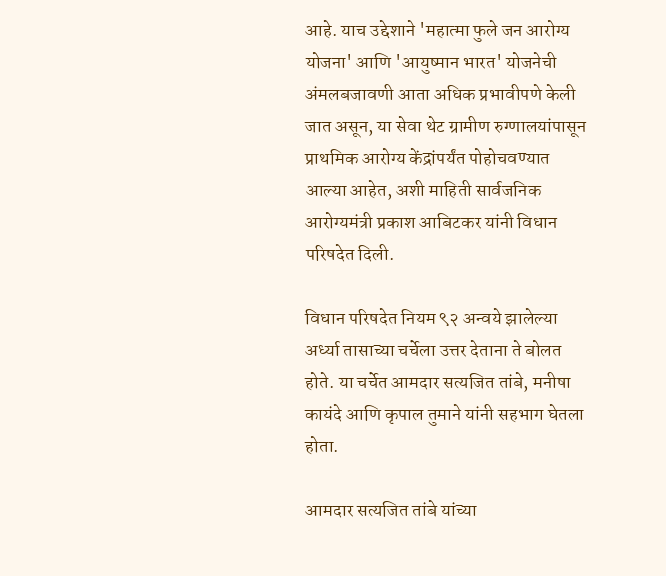आहे. याच उद्देशाने 'महात्मा फुले जन आरोग्य योजना' आणि 'आयुष्मान भारत' योजनेची अंमलबजावणी आता अधिक प्रभावीपणे केली जात असून, या सेवा थेट ग्रामीण रुग्णालयांपासून प्राथमिक आरोग्य केंद्रांपर्यंत पोहोचवण्यात आल्या आहेत, अशी माहिती सार्वजनिक आरोग्यमंत्री प्रकाश आबिटकर यांनी विधान परिषदेत दिली.

विधान परिषदेत नियम ९२ अन्वये झालेल्या अर्ध्या तासाच्या चर्चेला उत्तर देताना ते बोलत होते. या चर्चेत आमदार सत्यजित तांबे, मनीषा कायंदे आणि कृपाल तुमाने यांनी सहभाग घेतला होता.

आमदार सत्यजित तांबे यांच्या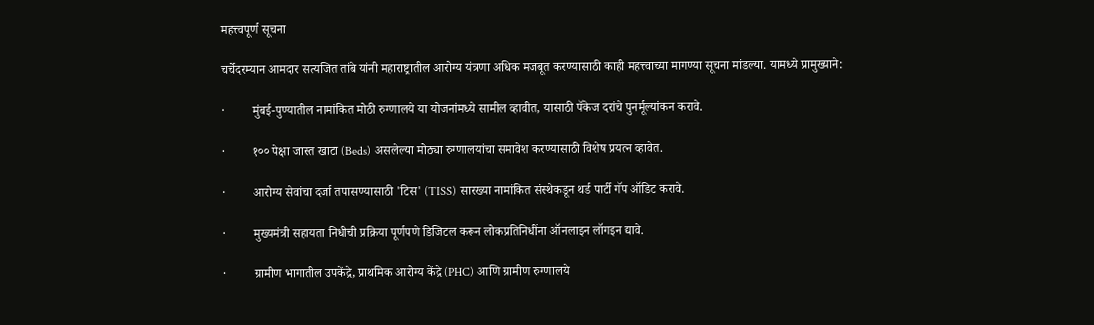महत्त्वपूर्ण सूचना

चर्चेदरम्यान आमदार सत्यजित तांबे यांनी महाराष्ट्रातील आरोग्य यंत्रणा अधिक मजबूत करण्यासाठी काही महत्त्वाच्या मागण्या सूचना मांडल्या. यामध्ये प्रामुख्याने:

·         मुंबई-पुण्यातील नामांकित मोठी रुग्णालये या योजनांमध्ये सामील व्हावीत, यासाठी पॅकेज दरांचे पुनर्मूल्यांकन करावे.

·         १०० पेक्षा जास्त खाटा (Beds) असलेल्या मोठ्या रुग्णालयांचा समावेश करण्यासाठी विशेष प्रयत्न व्हावेत.

·         आरोग्य सेवांचा दर्जा तपासण्यासाठी 'टिस' (TISS) सारख्या नामांकित संस्थेकडून थर्ड पार्टी गॅप ऑडिट करावे.

·         मुख्यमंत्री सहायता निधीची प्रक्रिया पूर्णपणे डिजिटल करून लोकप्रतिनिधींना ऑनलाइन लॉगइन द्यावे.

·         ग्रामीण भागातील उपकेंद्रे, प्राथमिक आरोग्य केंद्रे (PHC) आणि ग्रामीण रुग्णालये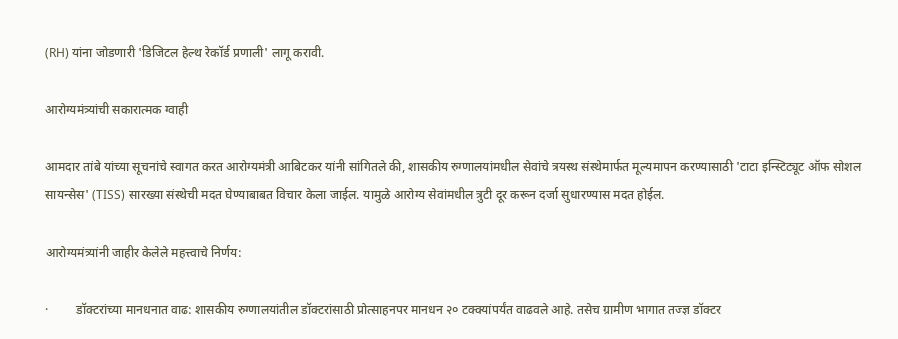(RH) यांना जोडणारी 'डिजिटल हेल्थ रेकॉर्ड प्रणाली' लागू करावी.

आरोग्यमंत्र्यांची सकारात्मक ग्वाही

आमदार तांबे यांच्या सूचनांचे स्वागत करत आरोग्यमंत्री आबिटकर यांनी सांगितले की, शासकीय रुग्णालयांमधील सेवांचे त्रयस्थ संस्थेमार्फत मूल्यमापन करण्यासाठी 'टाटा इन्स्टिट्यूट ऑफ सोशल सायन्सेस' (TISS) सारख्या संस्थेची मदत घेण्याबाबत विचार केला जाईल. यामुळे आरोग्य सेवांमधील त्रुटी दूर करून दर्जा सुधारण्यास मदत होईल.

आरोग्यमंत्र्यांनी जाहीर केलेले महत्त्वाचे निर्णय:

·         डॉक्टरांच्या मानधनात वाढ: शासकीय रुग्णालयांतील डॉक्टरांसाठी प्रोत्साहनपर मानधन २० टक्क्यांपर्यंत वाढवले आहे. तसेच ग्रामीण भागात तज्ज्ञ डॉक्टर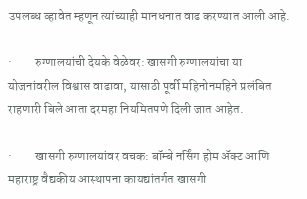उपलब्ध व्हावेत म्हणून त्यांच्याही मानधनात वाढ करण्यात आली आहे.

·         रुग्णालयांची देयके वेळेवर: खासगी रुग्णालयांचा या योजनांवरील विश्वास वाढावा, यासाठी पूर्वी महिनोनमहिने प्रलंबित राहणारी बिले आता दरमहा नियमितपणे दिली जात आहेत.

·         खासगी रुग्णालयांवर वचक: बॉम्बे नर्सिंग होम ॲक्ट आणि महाराष्ट्र वैद्यकीय आस्थापना कायद्यांतर्गत खासगी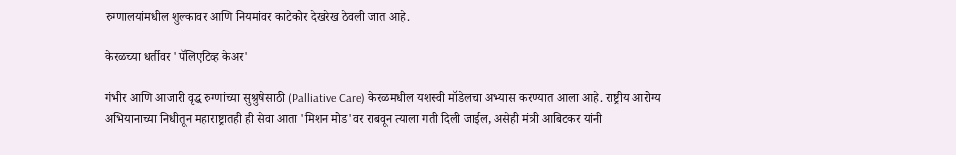रुग्णालयांमधील शुल्कावर आणि नियमांवर काटेकोर देखरेख ठेवली जात आहे.

केरळच्या धर्तीवर 'पॅलिएटिव्ह केअर'

गंभीर आणि आजारी वृद्ध रुग्णांच्या सुश्रुषेसाठी (Palliative Care) केरळमधील यशस्वी मॉडेलचा अभ्यास करण्यात आला आहे. राष्ट्रीय आरोग्य अभियानाच्या निधीतून महाराष्ट्रातही ही सेवा आता 'मिशन मोड'वर राबवून त्याला गती दिली जाईल, असेही मंत्री आबिटकर यांनी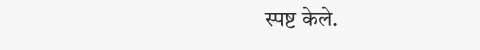स्पष्ट केले.